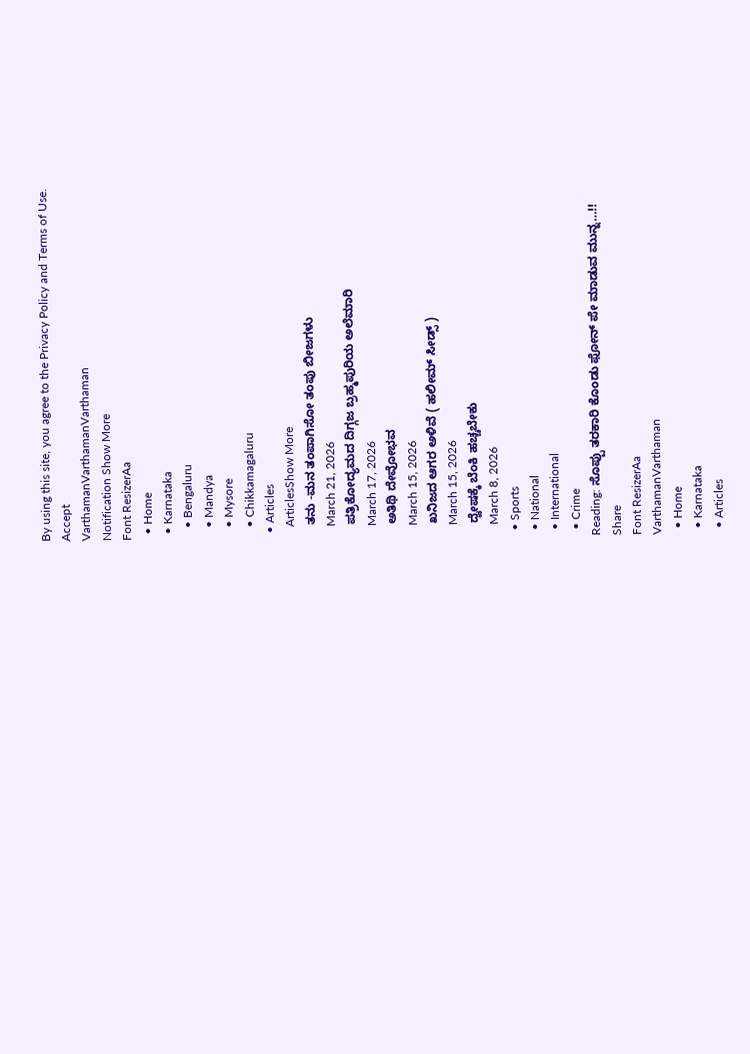By using this site, you agree to the Privacy Policy and Terms of Use.
Accept
VarthamanVarthamanVarthaman
Notification Show More
Font ResizerAa
  • Home
  • Karnataka
    • Bengaluru
    • Mandya
    • Mysore
    • Chikkamagaluru
  • Articles
    ArticlesShow More
    ತನು -ಮನ ತಂಪಾಗಿಸೋ ತಂಪು ಬೀಜಗಳು
    March 21, 2026
    ಪತ್ರಿಕೋದ್ಯಮದ ದಿಗ್ಗಜ ಬ್ರಹ್ಮಪುರಿಯ ಅಲೆಮಾರಿ
    March 17, 2026
    ಅತಿಥಿ ದೇವೋಭವ
    March 15, 2026
    ಖನಿಜದ ಆಗರ ಅಳಿವೆ ( ಹಲೀಮ್ ಸೀಡ್ಸ್ )
    March 15, 2026
    ದ್ವೇಷಕ್ಕೆ ಬೆಂಕಿ ಹಚ್ಚಬೇಕು
    March 8, 2026
  • Sports
  • National
  • International
  • Crime
Reading: ಸೊಪ್ಪು ತರಕಾರಿ ಕೊಂಡು ಫೋನ್ ಪೇ ಮಾಡುವ‌ ಮುನ್ನ…!!
Share
Font ResizerAa
VarthamanVarthaman
  • Home
  • Karnataka
  • Articles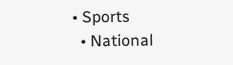• Sports
  • National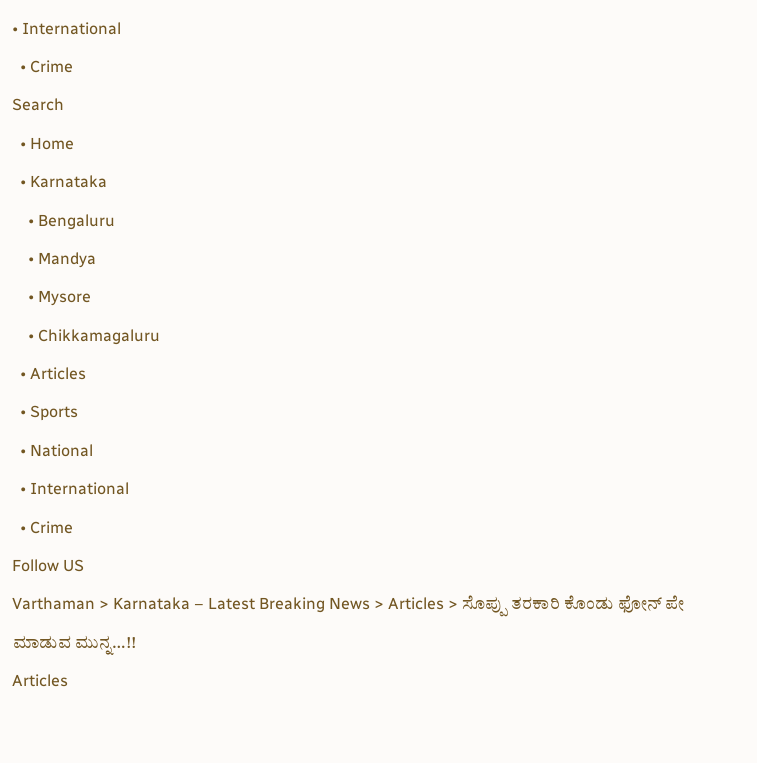• International
  • Crime
Search
  • Home
  • Karnataka
    • Bengaluru
    • Mandya
    • Mysore
    • Chikkamagaluru
  • Articles
  • Sports
  • National
  • International
  • Crime
Follow US
Varthaman > Karnataka – Latest Breaking News > Articles > ಸೊಪ್ಪು ತರಕಾರಿ ಕೊಂಡು ಫೋನ್ ಪೇ ಮಾಡುವ‌ ಮುನ್ನ…!!
Articles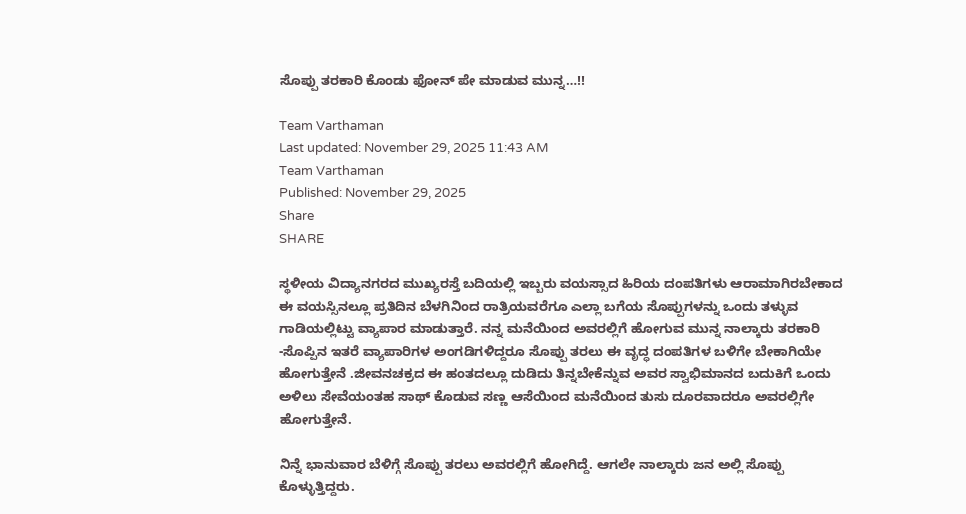ಸೊಪ್ಪು ತರಕಾರಿ ಕೊಂಡು ಫೋನ್ ಪೇ ಮಾಡುವ‌ ಮುನ್ನ…!!

Team Varthaman
Last updated: November 29, 2025 11:43 AM
Team Varthaman
Published: November 29, 2025
Share
SHARE

ಸ್ಥಳೀಯ ವಿದ್ಯಾನಗರದ ಮುಖ್ಯರಸ್ತೆ ಬದಿಯಲ್ಲಿ ಇಬ್ಬರು ವಯಸ್ಸಾದ ಹಿರಿಯ ದಂಪತಿಗಳು ಆರಾಮಾಗಿರಬೇಕಾದ ಈ ವಯಸ್ಸಿನಲ್ಲೂ ಪ್ರತಿದಿನ‌ ಬೆಳಗಿನಿಂದ ರಾತ್ರಿಯವರೆಗೂ ಎಲ್ಲಾ ಬಗೆಯ ಸೊಪ್ಪುಗಳನ್ನು ಒಂದು ತಳ್ಳುವ ಗಾಡಿಯಲ್ಲಿಟ್ಟು ವ್ಯಾಪಾರ ಮಾಡುತ್ತಾರೆ. ನನ್ನ ಮನೆಯಿಂದ ಅವರಲ್ಲಿಗೆ ಹೋಗುವ ಮುನ್ನ ನಾಲ್ಕಾರು ತರಕಾರಿ -ಸೊಪ್ಪಿನ ಇತರೆ ವ್ಯಾಪಾರಿಗಳ ಅಂಗಡಿಗಳಿದ್ದರೂ ಸೊಪ್ಪು ತರಲು ಈ ವೃದ್ಧ ದಂಪತಿಗಳ ಬಳಿಗೇ ಬೇಕಾಗಿಯೇ ಹೋಗುತ್ತೇನೆ‌ .ಜೀವನಚಕ್ರದ ಈ ಹಂತದಲ್ಲೂ‌ ದುಡಿದು ತಿನ್ನಬೇಕೆನ್ನುವ ಅವರ ಸ್ವಾಭಿಮಾನದ ಬದುಕಿಗೆ ಒಂದು ಅಳಿಲು ಸೇವೆಯಂತಹ ಸಾಥ್ ಕೊಡುವ ಸಣ್ಣ ಆಸೆಯಿಂದ ಮನೆಯಿಂದ ತುಸು ದೂರವಾದರೂ ಅವರಲ್ಲಿಗೇ ಹೋಗುತ್ತೇನೆ.

ನಿನ್ನೆ‌ ಭಾನುವಾರ ಬೆಳಿಗ್ಗೆ ಸೊಪ್ಪು ತರಲು ಅವರಲ್ಲಿಗೆ ಹೋಗಿದ್ದೆ. ಆಗಲೇ ನಾಲ್ಕಾರು ಜನ ಅಲ್ಲಿ ಸೊಪ್ಪು ಕೊಳ್ಳುತ್ತಿದ್ದರು.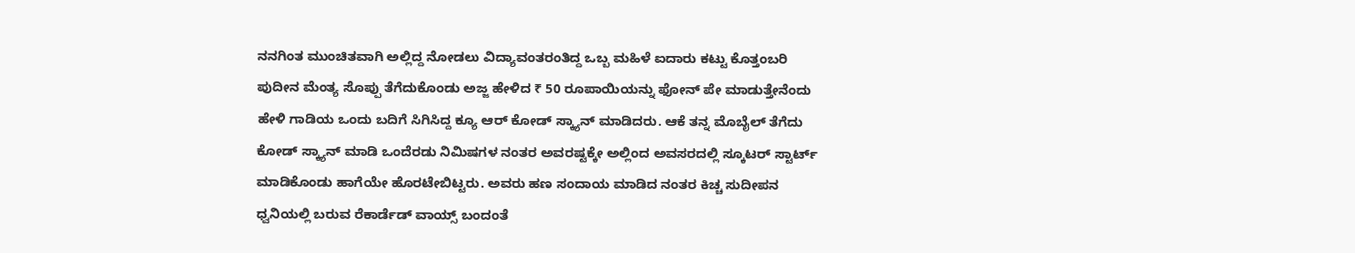ನನಗಿಂತ ಮುಂಚಿತವಾಗಿ ಅಲ್ಲಿದ್ದ ನೋಡಲು ವಿದ್ಯಾವಂತರಂತಿದ್ದ ಒಬ್ಬ ಮಹಿಳೆ ಐದಾರು ಕಟ್ಟು ಕೊತ್ತಂಬರಿ ಪುದೀನ ಮೆಂತ್ಯ ಸೊಪ್ಪು ತೆಗೆದುಕೊಂಡು ಅಜ್ಜ ಹೇಳಿದ ₹ 50 ರೂಪಾಯಿಯನ್ನು ಫೋನ್ ಪೇ ಮಾಡುತ್ತೇನೆಂದು ಹೇಳಿ ಗಾಡಿಯ ಒಂದು‌ ಬದಿಗೆ ಸಿಗಿಸಿದ್ದ ಕ್ಯೂ ಆರ್ ಕೋಡ್ ಸ್ಕ್ಯಾನ್ ಮಾಡಿದರು. ಆಕೆ ತನ್ನ ಮೊಬೈಲ್ ತೆಗೆದು ಕೋಡ್ ಸ್ಕ್ಯಾನ್ ಮಾಡಿ ಒಂದೆರಡು ನಿಮಿಷಗಳ ನಂತರ ಅವರಷ್ಟಕ್ಕೇ ಅಲ್ಲಿಂದ ಅವಸರದಲ್ಲಿ ಸ್ಕೂಟರ್ ಸ್ಟಾರ್ಟ್ ಮಾಡಿಕೊಂಡು ಹಾಗೆಯೇ ಹೊರಟೇಬಿಟ್ಟರು. ಅವರು ಹಣ ಸಂದಾಯ ಮಾಡಿದ ನಂತರ ಕಿಚ್ಚ ಸುದೀಪನ ಧ್ವನಿಯಲ್ಲಿ ಬರುವ ರೆಕಾರ್ಡೆಡ್ ವಾಯ್ಸ್ ಬಂದಂತೆ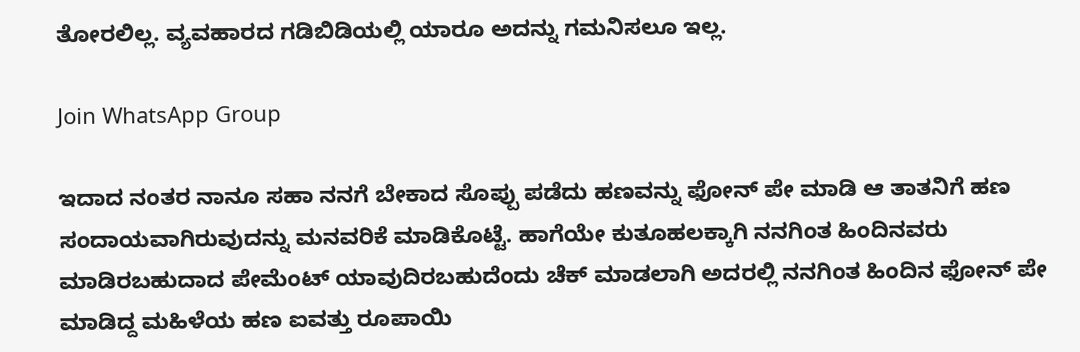ತೋರಲಿಲ್ಲ. ವ್ಯವಹಾರದ ಗಡಿಬಿಡಿಯಲ್ಲಿ ಯಾರೂ ಅದನ್ನು ಗಮನಿಸಲೂ ಇಲ್ಲ.

Join WhatsApp Group

ಇದಾದ ನಂತರ ನಾನೂ ಸಹಾ ನನಗೆ ಬೇಕಾದ ಸೊಪ್ಪು ಪಡೆದು ಹಣವನ್ನು ಫೋನ್ ಪೇ ಮಾಡಿ ಆ ತಾತನಿಗೆ ಹಣ ಸಂದಾಯವಾಗಿರುವುದನ್ನು ಮನವರಿಕೆ ಮಾಡಿಕೊಟ್ಟೆ. ಹಾಗೆಯೇ ಕುತೂಹಲಕ್ಕಾಗಿ ನನಗಿಂತ ಹಿಂದಿನವರು ಮಾಡಿರಬಹುದಾದ ಪೇಮೆಂಟ್ ಯಾವುದಿರಬಹುದೆಂದು ಚೆಕ್ ಮಾಡಲಾಗಿ ಅದರಲ್ಲಿ ನನಗಿಂತ ಹಿಂದಿನ ಫೋನ್ ಪೇ ಮಾಡಿದ್ದ ಮಹಿಳೆಯ ಹಣ ಐವತ್ತು ರೂಪಾಯಿ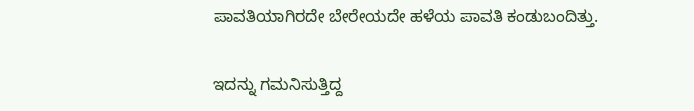ಪಾವತಿಯಾಗಿರದೇ ಬೇರೇಯದೇ ಹಳೆಯ ಪಾವತಿ ಕಂಡುಬಂದಿತ್ತು.

ಇದನ್ನು ಗಮನಿಸುತ್ತಿದ್ದ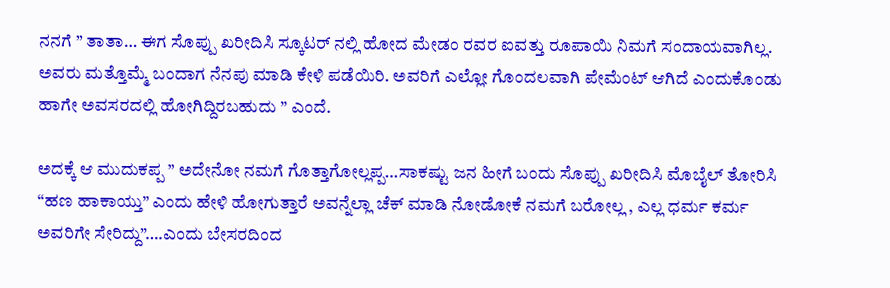ನನಗೆ ” ತಾತಾ… ಈಗ ಸೊಪ್ಪು ಖರೀದಿಸಿ ಸ್ಕೂಟರ್ ನಲ್ಲಿ ಹೋದ ಮೇಡಂ ರವರ ಐವತ್ತು ರೂಪಾಯಿ ನಿಮಗೆ ಸಂದಾಯವಾಗಿಲ್ಲ. ಅವರು ಮತ್ತೊಮ್ಮೆ‌ ಬಂದಾಗ ನೆನಪು ಮಾಡಿ ಕೇಳಿ ಪಡೆಯಿರಿ. ಅವರಿಗೆ ಎಲ್ಲೋ ಗೊಂದಲವಾಗಿ ಪೇಮೆಂಟ್ ಆಗಿದೆ ಎಂದುಕೊಂಡು ಹಾಗೇ ಅವಸರದಲ್ಲಿ ಹೋಗಿದ್ದಿರಬಹುದು ” ಎಂದೆ.

ಅದಕ್ಕೆ ಆ ಮುದುಕಪ್ಪ ” ಅದೇನೋ ನಮಗೆ ಗೊತ್ತಾಗೋಲ್ಲಪ್ಪ…ಸಾಕಷ್ಟು ಜನ ಹೀಗೆ ಬಂದು ಸೊಪ್ಪು ಖರೀದಿಸಿ ಮೊಬೈಲ್ ತೋರಿಸಿ “ಹಣ ಹಾಕಾಯ್ತು” ಎಂದು ಹೇಳಿ ಹೋಗುತ್ತಾರೆ ಅವನ್ನೆಲ್ಲಾ ಚೆಕ್ ಮಾಡಿ ನೋಡೋಕೆ ನಮಗೆ ಬರೋಲ್ಲ , ಎಲ್ಲ ಧರ್ಮ ಕರ್ಮ ಅವರಿಗೇ ಸೇರಿದ್ದು”….ಎಂದು ಬೇಸರದಿಂದ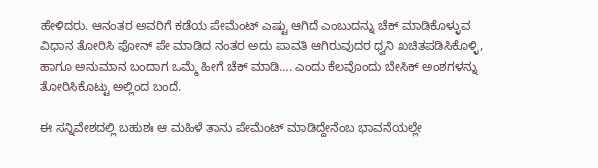ಹೇಳಿದರು. ಆನಂತರ ಅವರಿಗೆ ಕಡೆಯ ಪೇಮೆಂಟ್ ಎಷ್ಟು ಆಗಿದೆ ಎಂಬುದನ್ನು ಚೆಕ್ ಮಾಡಿಕೊಳ್ಳುವ ವಿಧಾನ ತೋರಿಸಿ ಫೋನ್ ಪೇ ಮಾಡಿದ ನಂತರ ಅದು ಪಾವತಿ ಆಗಿರುವುದರ ಧ್ವನಿ ಖಚಿತಪಡಿಸಿಕೊಳ್ಳಿ, ಹಾಗೂ ಅನುಮಾನ ಬಂದಾಗ ಒಮ್ಮೆ‌ ಹೀಗೆ ಚೆಕ್‌ ಮಾಡಿ…. ಎಂದು ಕೆಲವೊಂದು ಬೇಸಿಕ್ ಅಂಶಗಳನ್ನು ತೋರಿಸಿಕೊಟ್ಟು ಅಲ್ಲಿಂದ ಬಂದೆ.

ಈ ಸನ್ನಿವೇಶದಲ್ಲಿ ಬಹುಶಃ ಆ ಮಹಿಳೆ ತಾನು ಪೇಮೆಂಟ್ ಮಾಡಿದ್ದೇನೆಂಬ ಭಾವನೆಯಲ್ಲೇ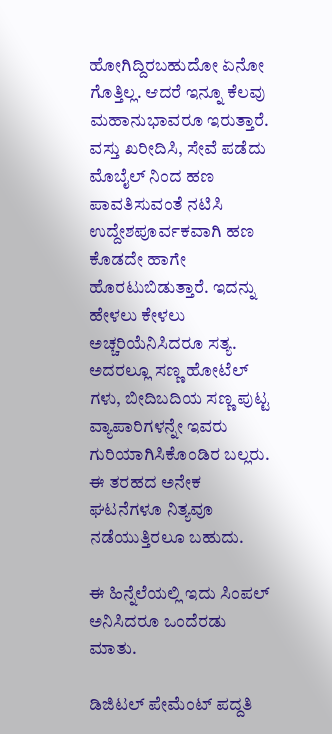ಹೋಗಿದ್ದಿರಬಹುದೋ ಏನೋ ಗೊತ್ತಿಲ್ಲ. ಆದರೆ ಇನ್ನೂ ಕೆಲವು ಮಹಾನುಭಾವರೂ ಇರುತ್ತಾರೆ. ವಸ್ತು ಖರೀದಿಸಿ, ಸೇವೆ ಪಡೆದು ಮೊಬೈಲ್ ನಿಂದ ಹಣ ಪಾವತಿಸುವಂತೆ ನಟಿಸಿ ಉದ್ದೇಶಪೂರ್ವಕವಾಗಿ ಹಣ ಕೊಡದೇ ಹಾಗೇ ಹೊರಟುಬಿಡುತ್ತಾರೆ. ಇದನ್ನು ಹೇಳಲು ಕೇಳಲು ಅಚ್ಚರಿಯೆನಿಸಿದರೂ ಸತ್ಯ. ಅದರಲ್ಲೂ ಸಣ್ಣ ಹೋಟೆಲ್ ಗಳು, ಬೀದಿಬದಿಯ ಸಣ್ಣ ಪುಟ್ಟ ವ್ಯಾಪಾರಿಗಳನ್ನೇ ಇವರು ಗುರಿಯಾಗಿಸಿಕೊಂಡಿರ ಬಲ್ಲರು. ಈ ತರಹದ ಅನೇಕ ಘಟನೆಗಳೂ ನಿತ್ಯವೂ ನಡೆಯುತ್ತಿರಲೂ ಬಹುದು.

ಈ ಹಿನ್ನೆಲೆಯಲ್ಲಿ ಇದು ಸಿಂಪಲ್ ಅನಿಸಿದರೂ ಒಂದೆರಡು ಮಾತು.

ಡಿಜಿಟಲ್ ಪೇಮೆಂಟ್ ಪದ್ದತಿ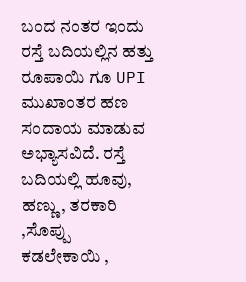ಬಂದ ನಂತರ ಇಂದು ರಸ್ತೆ ಬದಿಯಲ್ಲಿನ ಹತ್ತು ರೂಪಾಯಿ ಗೂ UPI ಮುಖಾಂತರ ಹಣ ಸಂದಾಯ ಮಾಡುವ ಅಭ್ಯಾಸವಿದೆ. ರಸ್ತೆ ಬದಿಯಲ್ಲಿ ಹೂವು, ಹಣ್ಣು, ತರಕಾರಿ ,ಸೊಪ್ಪು ಕಡಲೇಕಾಯಿ ,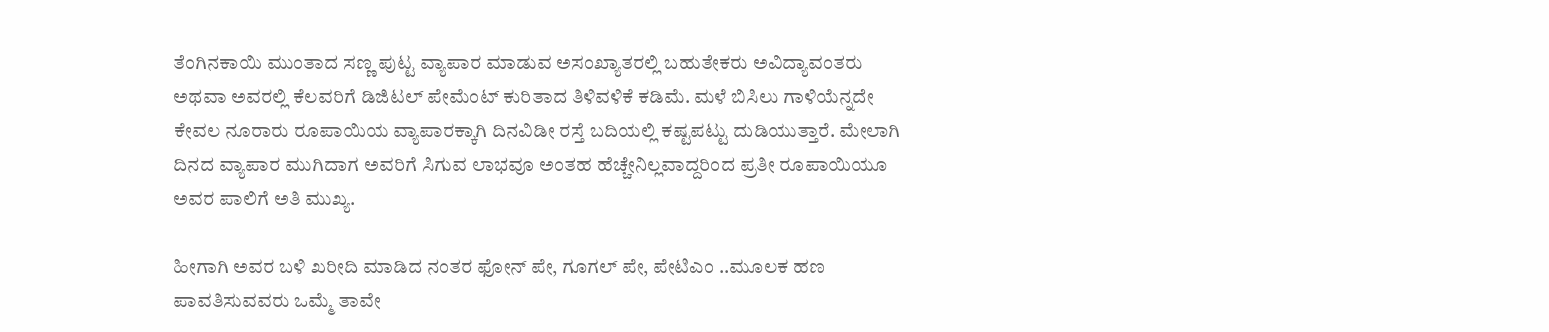ತೆಂಗಿನಕಾಯಿ ಮುಂತಾದ ಸಣ್ಣ ಪುಟ್ಟ ವ್ಯಾಪಾರ ಮಾಡುವ ಅಸಂಖ್ಯಾತರಲ್ಲಿ ಬಹುತೇಕರು ಅವಿದ್ಯಾವಂತರು ಅಥವಾ ಅವರಲ್ಲಿ ಕೆಲವರಿಗೆ ಡಿಜಿಟಲ್ ಪೇಮೆಂಟ್ ಕುರಿತಾದ ತಿಳಿವಳಿಕೆ ಕಡಿಮೆ. ಮಳೆ ಬಿಸಿಲು ಗಾಳಿಯೆನ್ನದೇ ಕೇವಲ ನೂರಾರು ರೂಪಾಯಿಯ ವ್ಯಾಪಾರಕ್ಕಾಗಿ ದಿನವಿಡೀ ರಸ್ತೆ ಬದಿಯಲ್ಲಿ ಕಷ್ಟಪಟ್ಟು ದುಡಿಯುತ್ತಾರೆ. ಮೇಲಾಗಿ ದಿನದ ವ್ಯಾಪಾರ ಮುಗಿದಾಗ ಅವರಿಗೆ ಸಿಗುವ ಲಾಭವೂ ಅಂತಹ ಹೆಚ್ಚೇನಿಲ್ಲವಾದ್ದರಿಂದ ಪ್ರತೀ ರೂಪಾಯಿಯೂ ಅವರ ಪಾಲಿಗೆ ಅತಿ ಮುಖ್ಯ.

ಹೀಗಾಗಿ ಅವರ ಬಳಿ ಖರೀದಿ ಮಾಡಿದ ನಂತರ ಫೋನ್ ಪೇ, ಗೂಗಲ್ ಪೇ, ಪೇಟಿಎಂ ..ಮೂಲಕ ಹಣ ಪಾವತಿಸುವವರು ಒಮ್ಮೆ ತಾವೇ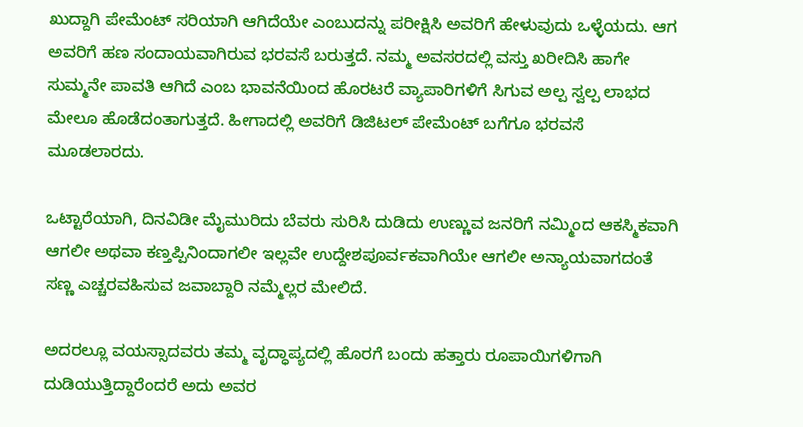ಖುದ್ದಾಗಿ ಪೇಮೆಂಟ್ ಸರಿಯಾಗಿ ಆಗಿದೆಯೇ ಎಂಬುದನ್ನು ಪರೀಕ್ಷಿಸಿ ಅವರಿಗೆ ಹೇಳುವುದು ಒಳ್ಳೆಯದು‌. ಆಗ ಅವರಿಗೆ ಹಣ ಸಂದಾಯವಾಗಿರುವ ಭರವಸೆ ಬರುತ್ತದೆ. ನಮ್ಮ ಅವಸರದಲ್ಲಿ ವಸ್ತು ಖರೀದಿಸಿ ಹಾಗೇ ಸುಮ್ಮನೇ ಪಾವತಿ ಆಗಿದೆ ಎಂಬ ಭಾವನೆಯಿಂದ ಹೊರಟರೆ ವ್ಯಾಪಾರಿಗಳಿಗೆ ಸಿಗುವ ಅಲ್ಪ ಸ್ವಲ್ಪ ಲಾಭದ ಮೇಲೂ ಹೊಡೆದಂತಾಗುತ್ತದೆ‌. ಹೀಗಾದಲ್ಲಿ ಅವರಿಗೆ ಡಿಜಿಟಲ್ ಪೇಮೆಂಟ್ ಬಗೆಗೂ ಭರವಸೆ ಮೂಡಲಾರದು.

ಒಟ್ಟಾರೆಯಾಗಿ, ದಿನವಿಡೀ ಮೈಮುರಿದು ಬೆವರು ಸುರಿಸಿ ದುಡಿದು ಉಣ್ಣುವ ಜನರಿಗೆ ನಮ್ಮಿಂದ ಆಕಸ್ಮಿಕವಾಗಿ ಆಗಲೀ ಅಥವಾ ಕಣ್ತಪ್ಪಿನಿಂದಾಗಲೀ ಇಲ್ಲವೇ ಉದ್ದೇಶಪೂರ್ವಕವಾಗಿಯೇ ಆಗಲೀ ಅನ್ಯಾಯವಾಗದಂತೆ ಸಣ್ಣ ಎಚ್ಚರವಹಿಸುವ ಜವಾಬ್ದಾರಿ ನಮ್ಮೆಲ್ಲರ ಮೇಲಿದೆ.

ಅದರಲ್ಲೂ‌ ವಯಸ್ಸಾದವರು ತಮ್ಮ‌ ವೃದ್ಧಾಪ್ಯದಲ್ಲಿ ಹೊರಗೆ ಬಂದು ಹತ್ತಾರು ರೂಪಾಯಿಗಳಿಗಾಗಿ ದುಡಿಯುತ್ತಿದ್ದಾರೆಂದರೆ ಅದು ಅವರ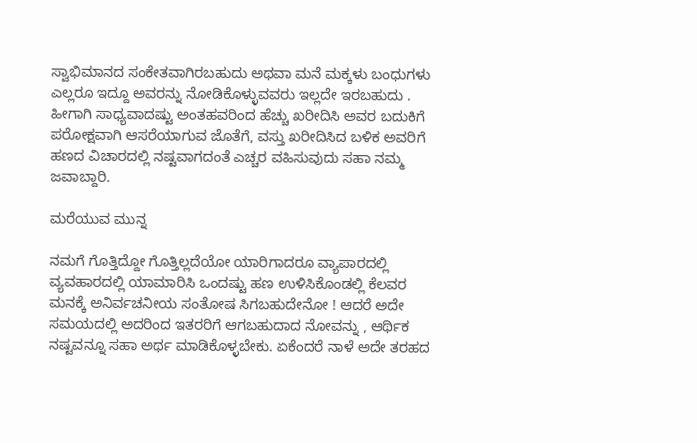ಸ್ವಾಭಿಮಾನದ ಸಂಕೇತವಾಗಿರಬಹುದು ಅಥವಾ ಮನೆ ಮಕ್ಕಳು ಬಂಧುಗಳು ಎಲ್ಲರೂ ಇದ್ದೂ ಅವರನ್ನು ನೋಡಿಕೊಳ್ಳುವವರು ಇಲ್ಲದೇ ಇರಬಹುದು . ಹೀಗಾಗಿ ಸಾಧ್ಯವಾದಷ್ಟು ಅಂತಹವರಿಂದ ಹೆಚ್ಚು ಖರೀದಿಸಿ ಅವರ ಬದುಕಿಗೆ ಪರೋಕ್ಷವಾಗಿ ಆಸರೆಯಾಗುವ ಜೊತೆಗೆ, ವಸ್ತು ಖರೀದಿಸಿದ ಬಳಿಕ ಅವರಿಗೆ ಹಣದ ವಿಚಾರದಲ್ಲಿ ನಷ್ಟವಾಗದಂತೆ ಎಚ್ಚರ ವಹಿಸುವುದು ಸಹಾ ನಮ್ಮ‌ ಜವಾಬ್ದಾರಿ.

ಮರೆಯುವ ಮುನ್ನ

ನಮಗೆ ಗೊತ್ತಿದ್ದೋ ಗೊತ್ತಿಲ್ಲದೆಯೋ ಯಾರಿಗಾದರೂ ವ್ಯಾಪಾರದಲ್ಲಿ ವ್ಯವಹಾರದಲ್ಲಿ ಯಾಮಾರಿಸಿ ಒಂದಷ್ಟು ಹಣ ಉಳಿಸಿಕೊಂಡಲ್ಲಿ ಕೆಲವರ ಮನಕ್ಕೆ ಅನಿರ್ವಚನೀಯ ಸಂತೋಷ ಸಿಗಬಹುದೇನೋ ! ಆದರೆ ಅದೇ ಸಮಯದಲ್ಲಿ ಅದರಿಂದ ಇತರರಿಗೆ ಆಗಬಹುದಾದ ನೋವನ್ನು , ಆರ್ಥಿಕ ನಷ್ಟವನ್ನೂ ಸಹಾ ಅರ್ಥ ಮಾಡಿಕೊಳ್ಳಬೇಕು. ಏಕೆಂದರೆ ನಾಳೆ ಅದೇ ತರಹದ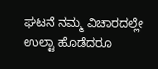ಘಟನೆ ನಮ್ಮ ವಿಚಾರದಲ್ಲೇ ಉಲ್ಟಾ ಹೊಡೆದರೂ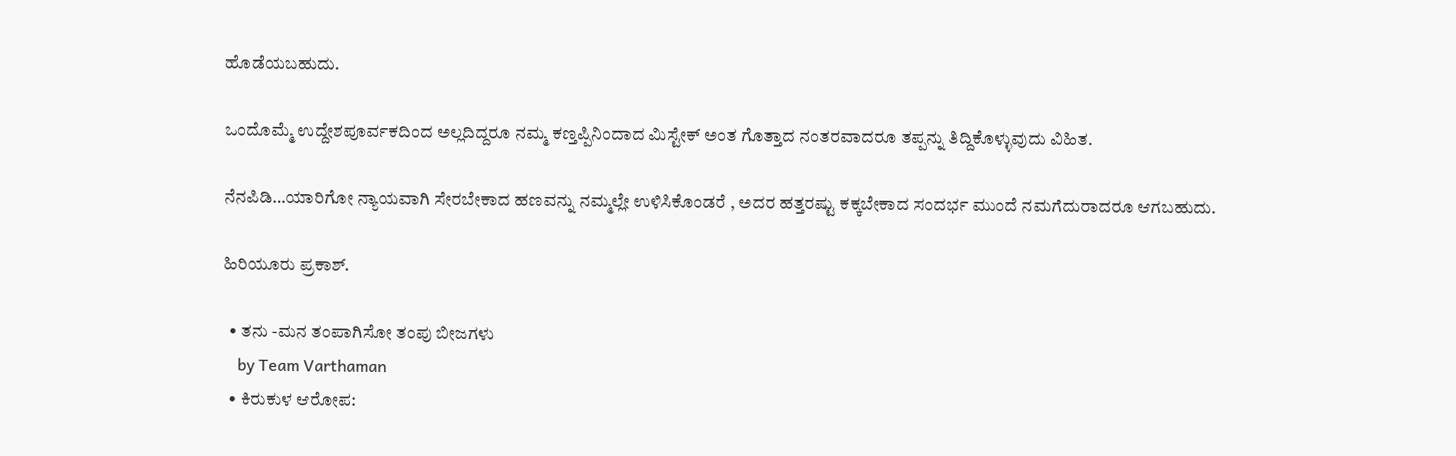ಹೊಡೆಯಬಹುದು.

ಒಂದೊಮ್ಮೆ ಉದ್ದೇಶಪೂರ್ವಕದಿಂದ ಅಲ್ಲದಿದ್ದರೂ ನಮ್ಮ‌ ಕಣ್ತಪ್ಪಿನಿಂದಾದ ಮಿಸ್ಟೇಕ್ ಅಂತ ಗೊತ್ತಾದ ನಂತರವಾದರೂ ತಪ್ಪನ್ನು ತಿದ್ದಿಕೊಳ್ಳುವುದು ವಿಹಿತ.

ನೆನಪಿಡಿ…ಯಾರಿಗೋ ನ್ಯಾಯವಾಗಿ ಸೇರಬೇಕಾದ‌ ಹಣವನ್ನು ನಮ್ಮಲ್ಲೇ ಉಳಿಸಿಕೊಂಡರೆ , ಅದರ ಹತ್ತರಷ್ಟು ಕಕ್ಕಬೇಕಾದ ಸಂದರ್ಭ ಮುಂದೆ ನಮಗೆದುರಾದರೂ ಆಗಬಹುದು.

ಹಿರಿಯೂರು ಪ್ರಕಾಶ್.

  • ತನು -ಮನ ತಂಪಾಗಿಸೋ ತಂಪು ಬೀಜಗಳು
    by Team Varthaman
  • ಕಿರುಕುಳ ಆರೋಪ: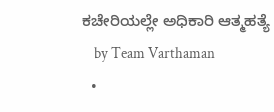ಕಚೇರಿಯಲ್ಲೇ ಅಧಿಕಾರಿ ಆತ್ಮಹತ್ಯೆ
    by Team Varthaman
  •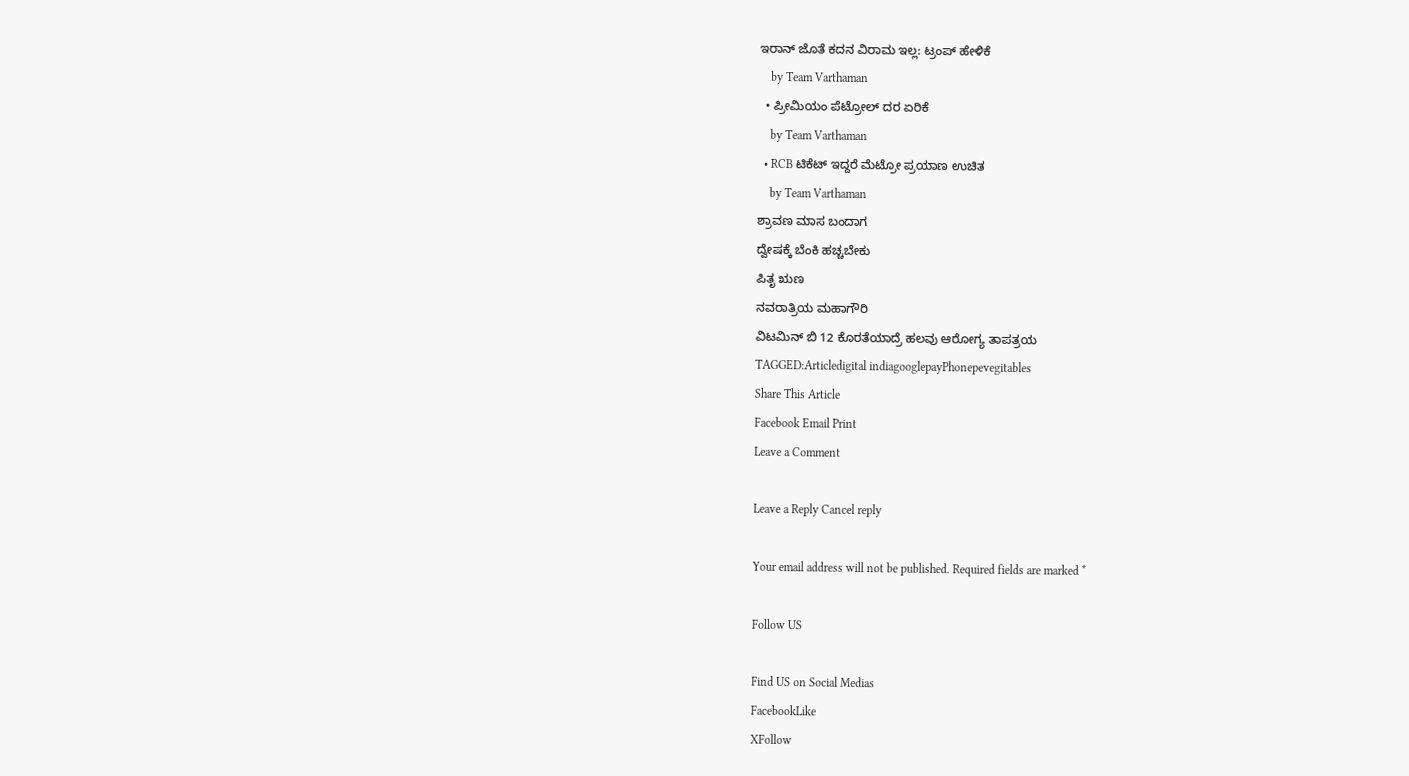ಇರಾನ್ ಜೊತೆ ಕದನ ವಿರಾಮ ಇಲ್ಲ: ಟ್ರಂಪ್ ಹೇಳಿಕೆ
    by Team Varthaman
  • ಪ್ರೀಮಿಯಂ ಪೆಟ್ರೋಲ್ ದರ ಏರಿಕೆ
    by Team Varthaman
  • RCB ಟಿಕೆಟ್ ಇದ್ದರೆ ಮೆಟ್ರೋ ಪ್ರಯಾಣ ಉಚಿತ
    by Team Varthaman
ಶ್ರಾವಣ ಮಾಸ ಬಂದಾಗ
ದ್ವೇಷಕ್ಕೆ ಬೆಂಕಿ ಹಚ್ಚಬೇಕು
ಪಿತೃ ಋಣ
ನವರಾತ್ರಿಯ ಮಹಾಗೌರಿ
ವಿಟಮಿನ್ ಬಿ 12 ಕೊರತೆಯಾದ್ರೆ ಹಲವು ಆರೋಗ್ಯ ತಾಪತ್ರಯ
TAGGED:Articledigital indiagooglepayPhonepevegitables
Share This Article
Facebook Email Print
Leave a Comment

Leave a Reply Cancel reply

Your email address will not be published. Required fields are marked *

Follow US

Find US on Social Medias
FacebookLike
XFollow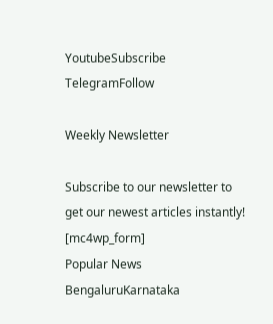YoutubeSubscribe
TelegramFollow

Weekly Newsletter

Subscribe to our newsletter to get our newest articles instantly!
[mc4wp_form]
Popular News
BengaluruKarnataka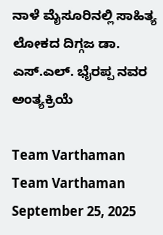ನಾಳೆ ಮೈಸೂರಿನಲ್ಲಿ ಸಾಹಿತ್ಯ ಲೋಕದ ದಿಗ್ಗಜ ಡಾ. ಎಸ್.ಎಲ್. ಭೈರಪ್ಪ ನವರ ಅಂತ್ಯಕ್ರಿಯೆ

Team Varthaman
Team Varthaman
September 25, 2025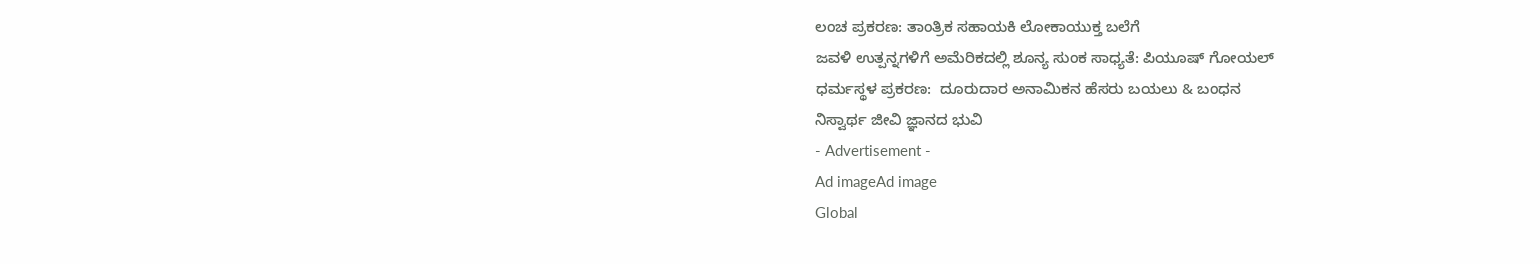ಲಂಚ ಪ್ರಕರಣ: ತಾಂತ್ರಿಕ ಸಹಾಯಕಿ ಲೋಕಾಯುಕ್ತ ಬಲೆಗೆ
ಜವಳಿ ಉತ್ಪನ್ನಗಳಿಗೆ ಅಮೆರಿಕದಲ್ಲಿ ಶೂನ್ಯ ಸುಂಕ ಸಾಧ್ಯತೆ: ಪಿಯೂಷ್ ಗೋಯಲ್
ಧರ್ಮಸ್ಥಳ ಪ್ರಕರಣ:  ದೂರುದಾರ ಅನಾಮಿಕನ ಹೆಸರು ಬಯಲು & ಬಂಧನ
ನಿಸ್ವಾರ್ಥ ಜೀವಿ ಜ್ಞಾನದ ಭುವಿ
- Advertisement -
Ad imageAd image
Global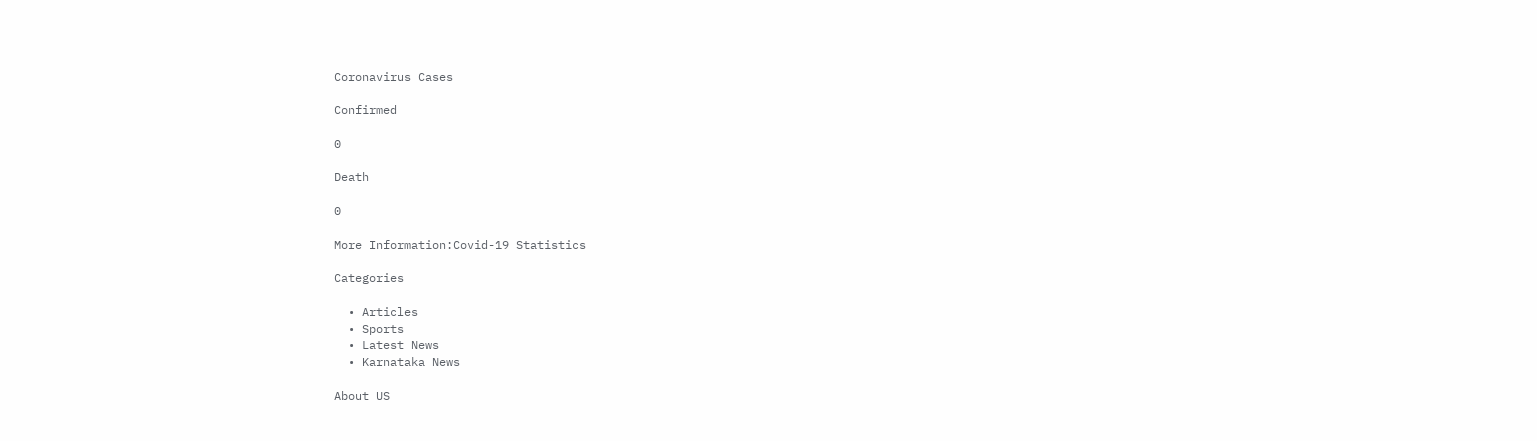Coronavirus Cases

Confirmed

0

Death

0

More Information:Covid-19 Statistics

Categories

  • Articles
  • Sports
  • Latest News
  • Karnataka News

About US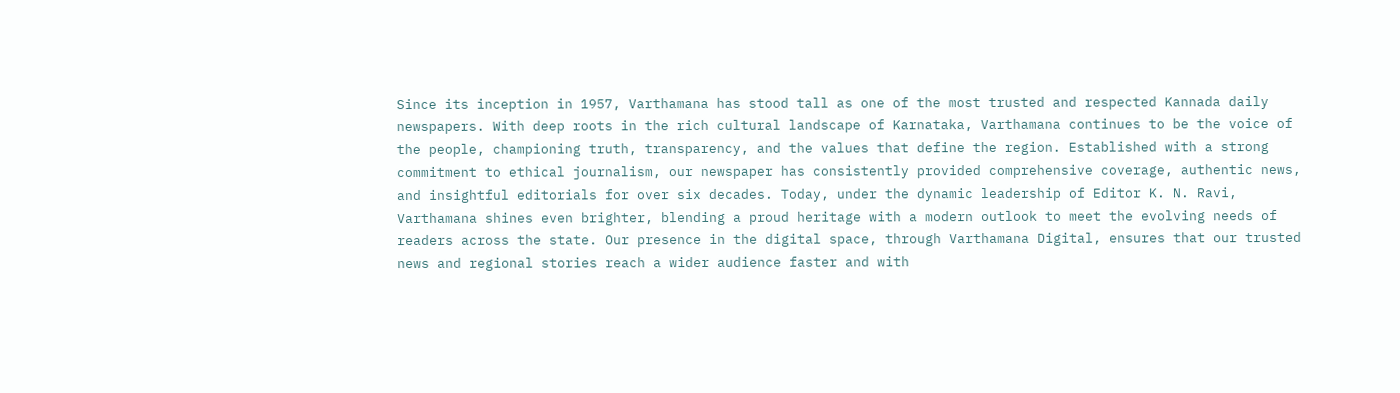Since its inception in 1957, Varthamana has stood tall as one of the most trusted and respected Kannada daily newspapers. With deep roots in the rich cultural landscape of Karnataka, Varthamana continues to be the voice of the people, championing truth, transparency, and the values that define the region. Established with a strong commitment to ethical journalism, our newspaper has consistently provided comprehensive coverage, authentic news, and insightful editorials for over six decades. Today, under the dynamic leadership of Editor K. N. Ravi, Varthamana shines even brighter, blending a proud heritage with a modern outlook to meet the evolving needs of readers across the state. Our presence in the digital space, through Varthamana Digital, ensures that our trusted news and regional stories reach a wider audience faster and with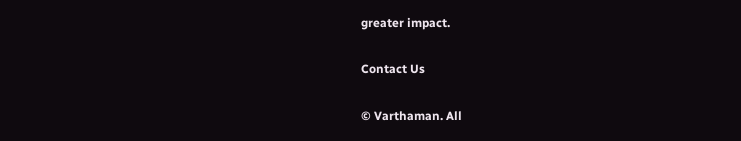greater impact.

Contact Us

© Varthaman. All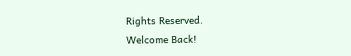Rights Reserved.
Welcome Back!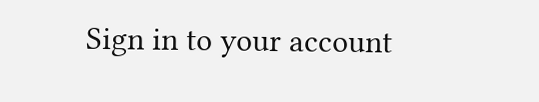Sign in to your account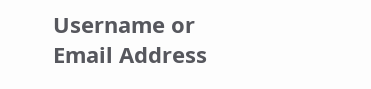Username or Email Address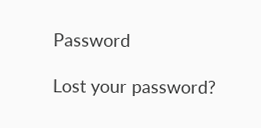Password

Lost your password?